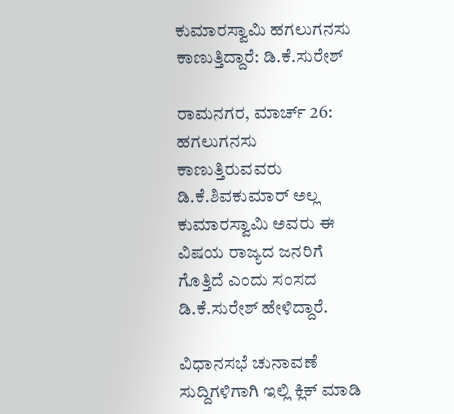ಕುಮಾರಸ್ವಾಮಿ ಹಗಲುಗನಸು ಕಾಣುತ್ತಿದ್ದಾರೆ: ಡಿ.ಕೆ.ಸುರೇಶ್

ರಾಮನಗರ, ಮಾರ್ಚ್ 26: ಹಗಲುಗನಸು ಕಾಣುತ್ತಿರುವವರು ಡಿ.ಕೆ.ಶಿವಕುಮಾರ್ ಅಲ್ಲ ಕುಮಾರಸ್ವಾಮಿ ಅವರು ಈ ವಿಷಯ ರಾಜ್ಯದ ಜನರಿಗೆ ಗೊತ್ತಿದೆ ಎಂದು ಸಂಸದ ಡಿ.ಕೆ.ಸುರೇಶ್ ಹೇಳಿದ್ದಾರೆ.

ವಿಧಾನಸಭೆ ಚುನಾವಣೆ ಸುದ್ದಿಗಳಿಗಾಗಿ ಇಲ್ಲಿ ಕ್ಲಿಕ್ ಮಾಡಿ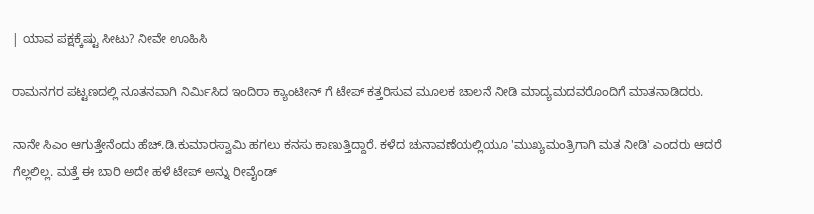| ಯಾವ ಪಕ್ಷಕ್ಕೆಷ್ಟು ಸೀಟು? ನೀವೇ ಊಹಿಸಿ

ರಾಮನಗರ ಪಟ್ಟಣದಲ್ಲಿ ನೂತನವಾಗಿ ನಿರ್ಮಿಸಿದ‌ ಇಂದಿರಾ ಕ್ಯಾಂಟೀನ್ ಗೆ ಟೇಪ್ ಕತ್ತರಿಸುವ ಮೂಲಕ ಚಾಲನೆ ನೀಡಿ ಮಾದ್ಯಮದವರೊಂದಿಗೆ ಮಾತನಾಡಿದರು.

ನಾನೇ ಸಿಎಂ ಆಗುತ್ತೇನೆಂದು ಹೆಚ್.ಡಿ.ಕುಮಾರಸ್ವಾಮಿ ಹಗಲು ಕನಸು ಕಾಣುತ್ತಿದ್ದಾರೆ. ಕಳೆದ ಚುನಾವಣೆಯಲ್ಲಿಯೂ 'ಮುಖ್ಯಮಂತ್ರಿಗಾಗಿ ಮತ ನೀಡಿ' ಎಂದರು ಆದರೆ ಗೆಲ್ಲಲಿಲ್ಲ. ಮತ್ತೆ ಈ ಬಾರಿ ಅದೇ ಹಳೆ ಟೇಪ್ ಅನ್ನು ರೀವೈಂಡ್‌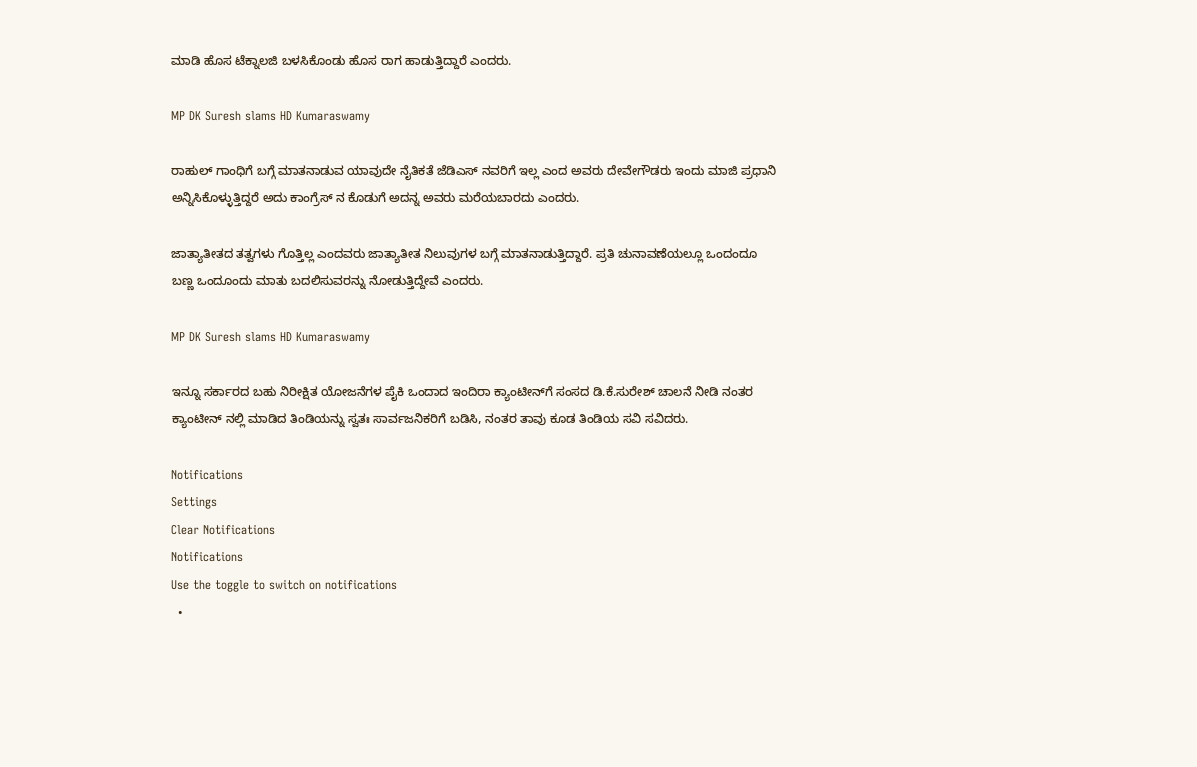ಮಾಡಿ ಹೊಸ ಟೆಕ್ನಾಲಜಿ ಬಳಸಿಕೊಂಡು ಹೊಸ ರಾಗ ಹಾಡುತ್ತಿದ್ದಾರೆ ಎಂದರು.

MP DK Suresh slams HD Kumaraswamy

ರಾಹುಲ್ ಗಾಂಧಿಗೆ ಬಗ್ಗೆ ಮಾತನಾಡುವ ಯಾವುದೇ ನೈತಿಕತೆ ಜೆಡಿಎಸ್ ನವರಿಗೆ ಇಲ್ಲ ಎಂದ ಅವರು ದೇವೇಗೌಡರು ಇಂದು ಮಾಜಿ ಪ್ರಧಾನಿ ಅನ್ನಿಸಿಕೊಳ್ಳುತ್ತಿದ್ದರೆ ಅದು ಕಾಂಗ್ರೆಸ್ ನ‌ ಕೊಡುಗೆ ಅದನ್ನ ಅವರು ಮರೆಯಬಾರದು ಎಂದರು.

ಜಾತ್ಯಾತೀತದ ತತ್ವಗಳು ಗೊತ್ತಿಲ್ಲ ಎಂದವರು ಜಾತ್ಯಾತೀತ ನಿಲುವುಗಳ ಬಗ್ಗೆ ಮಾತನಾಡುತ್ತಿದ್ದಾರೆ. ಪ್ರತಿ ಚುನಾವಣೆಯಲ್ಲೂ ಒಂದಂದೂ ಬಣ್ಣ ಒಂದೂಂದು ಮಾತು ಬದಲಿಸುವರನ್ನು ನೋಡುತ್ತಿದ್ದೇವೆ ಎಂದರು.

MP DK Suresh slams HD Kumaraswamy

ಇನ್ನೂ ಸರ್ಕಾರದ ಬಹು ನಿರೀಕ್ಷಿತ ಯೋಜನೆಗಳ ಪೈಕಿ ಒಂದಾದ ಇಂದಿರಾ ಕ್ಯಾಂಟೀನ್‌ಗೆ ಸಂಸದ ಡಿ.ಕೆ.ಸುರೇಶ್ ಚಾಲನೆ ನೀಡಿ ನಂತರ ಕ್ಯಾಂಟೀನ್ ನಲ್ಲಿ ಮಾಡಿದ ತಿಂಡಿಯನ್ನು ಸ್ವತಃ ಸಾರ್ವಜನಿಕರಿಗೆ ಬಡಿಸಿ, ನಂತರ ತಾವು ಕೂಡ ತಿಂಡಿಯ ಸವಿ ಸವಿದರು.

Notifications
Settings
Clear Notifications
Notifications
Use the toggle to switch on notifications
  •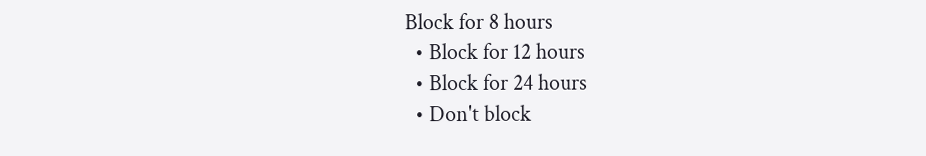Block for 8 hours
  • Block for 12 hours
  • Block for 24 hours
  • Don't block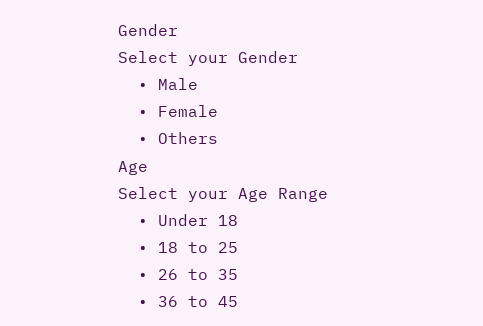Gender
Select your Gender
  • Male
  • Female
  • Others
Age
Select your Age Range
  • Under 18
  • 18 to 25
  • 26 to 35
  • 36 to 45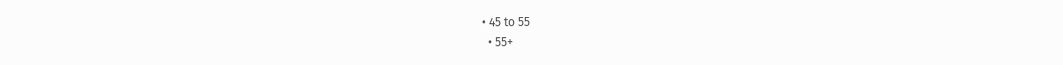• 45 to 55
  • 55+